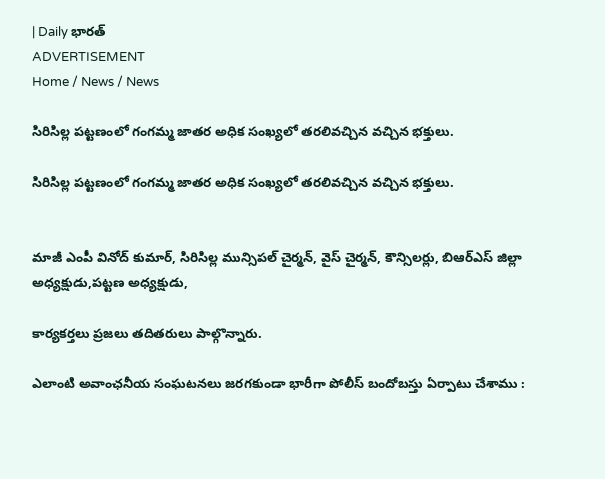| Daily భారత్
ADVERTISEMENT
Home / News / News

సిరిసిల్ల పట్టణంలో గంగమ్మ జాతర అధిక సంఖ్యలో తరలివచ్చిన వచ్చిన భక్తులు.

సిరిసిల్ల పట్టణంలో గంగమ్మ జాతర అధిక సంఖ్యలో తరలివచ్చిన వచ్చిన భక్తులు.


మాజీ ఎంపీ వినోద్ కుమార్, సిరిసిల్ల మున్సిపల్ చైర్మన్, వైస్ చైర్మన్, కౌన్సిలర్లు, బిఆర్ఎస్ జిల్లా అధ్యక్షుడు,పట్టణ అధ్యక్షుడు,

కార్యకర్తలు ప్రజలు తదితరులు పాల్గొన్నారు.

ఎలాంటి అవాంఛనీయ సంఘటనలు జరగకుండా భారీగా పోలీస్ బందోబస్తు ఏర్పాటు చేశాము :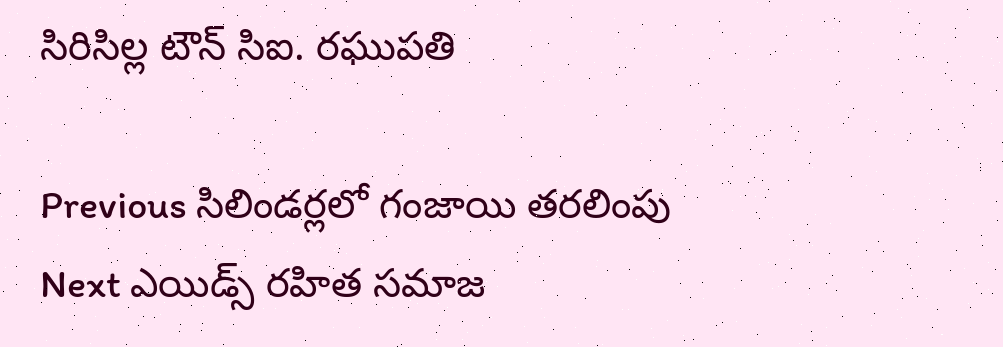సిరిసిల్ల టౌన్ సిఐ. రఘుపతి

Previous సిలిండర్లలో గంజాయి తరలింపు
Next ఎయిడ్స్ రహిత సమాజ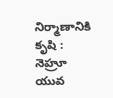నిర్మాణానికి కృషి : నెహ్రూ యువ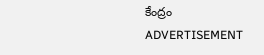కేంద్రం
ADVERTISEMENT